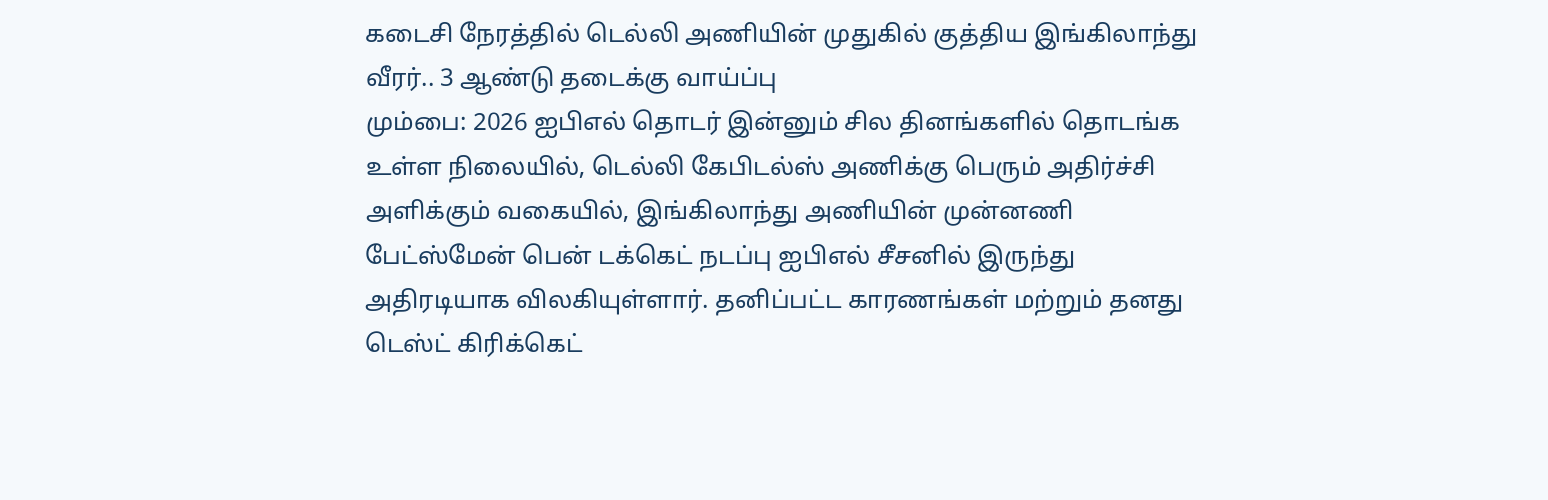கடைசி நேரத்தில் டெல்லி அணியின் முதுகில் குத்திய இங்கிலாந்து வீரர்.. 3 ஆண்டு தடைக்கு வாய்ப்பு
மும்பை: 2026 ஐபிஎல் தொடர் இன்னும் சில தினங்களில் தொடங்க உள்ள நிலையில், டெல்லி கேபிடல்ஸ் அணிக்கு பெரும் அதிர்ச்சி அளிக்கும் வகையில், இங்கிலாந்து அணியின் முன்னணி பேட்ஸ்மேன் பென் டக்கெட் நடப்பு ஐபிஎல் சீசனில் இருந்து அதிரடியாக விலகியுள்ளார். தனிப்பட்ட காரணங்கள் மற்றும் தனது டெஸ்ட் கிரிக்கெட்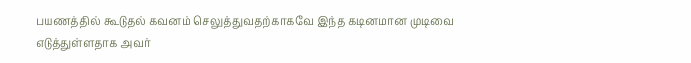பயணத்தில் கூடுதல் கவனம் செலுத்துவதற்காகவே இந்த கடினமான முடிவை எடுத்துள்ளதாக அவர்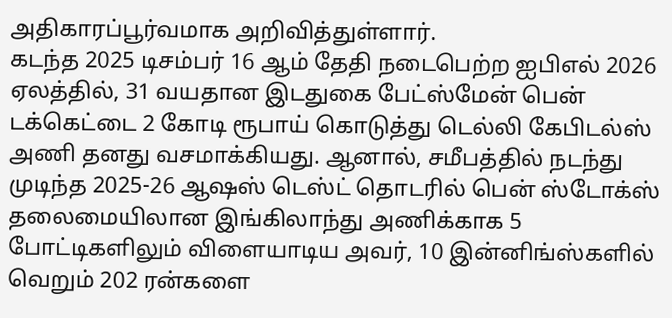அதிகாரப்பூர்வமாக அறிவித்துள்ளார்.
கடந்த 2025 டிசம்பர் 16 ஆம் தேதி நடைபெற்ற ஐபிஎல் 2026 ஏலத்தில், 31 வயதான இடதுகை பேட்ஸ்மேன் பென் டக்கெட்டை 2 கோடி ரூபாய் கொடுத்து டெல்லி கேபிடல்ஸ் அணி தனது வசமாக்கியது. ஆனால், சமீபத்தில் நடந்து முடிந்த 2025-26 ஆஷஸ் டெஸ்ட் தொடரில் பென் ஸ்டோக்ஸ் தலைமையிலான இங்கிலாந்து அணிக்காக 5 போட்டிகளிலும் விளையாடிய அவர், 10 இன்னிங்ஸ்களில் வெறும் 202 ரன்களை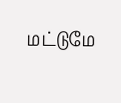மட்டுமே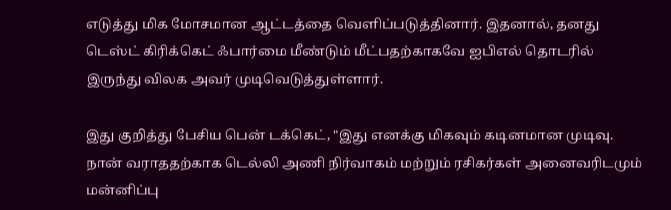எடுத்து மிக மோசமான ஆட்டத்தை வெளிப்படுத்தினார். இதனால், தனது டெஸ்ட் கிரிக்கெட் ஃபார்மை மீண்டும் மீட்பதற்காகவே ஐபிஎல் தொடரில் இருந்து விலக அவர் முடிவெடுத்துள்ளார்.

இது குறித்து பேசிய பென் டக்கெட், "இது எனக்கு மிகவும் கடினமான முடிவு. நான் வராததற்காக டெல்லி அணி நிர்வாகம் மற்றும் ரசிகர்கள் அனைவரிடமும் மன்னிப்பு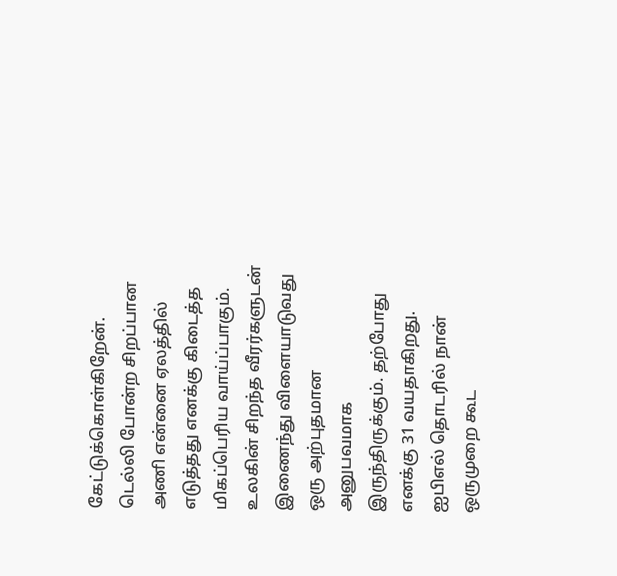கேட்டுக்கொள்கிறேன். டெல்லி போன்ற சிறப்பான அணி என்னை ஏலத்தில் எடுத்தது எனக்கு கிடைத்த மிகப்பெரிய வாய்ப்பாகும். உலகின் சிறந்த வீரர்களுடன் இணைந்து விளையாடுவது ஒரு அற்புதமான அனுபவமாக இருந்திருக்கும். தற்போது எனக்கு 31 வயதாகிறது. ஐபிஎல் தொடரில் நான் ஒருமுறை கூட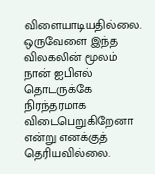விளையாடியதில்லை. ஒருவேளை இந்த விலகலின் மூலம் நான் ஐபிஎல் தொடருக்கே நிரந்தரமாக விடைபெறுகிறேனா என்று எனக்குத் தெரியவில்லை.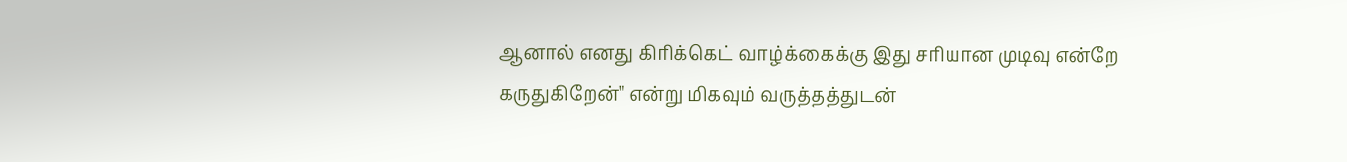ஆனால் எனது கிரிக்கெட் வாழ்க்கைக்கு இது சரியான முடிவு என்றே கருதுகிறேன்" என்று மிகவும் வருத்தத்துடன்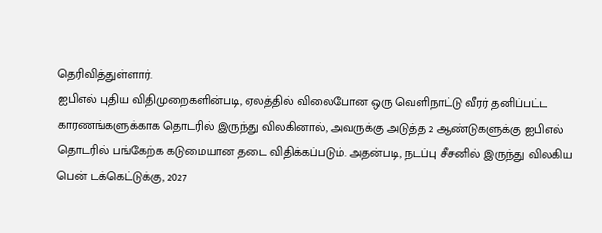தெரிவித்துள்ளார்.
ஐபிஎல் புதிய விதிமுறைகளின்படி, ஏலத்தில் விலைபோன ஒரு வெளிநாட்டு வீரர் தனிப்பட்ட காரணங்களுக்காக தொடரில் இருந்து விலகினால், அவருக்கு அடுத்த 2 ஆண்டுகளுக்கு ஐபிஎல் தொடரில் பங்கேற்க கடுமையான தடை விதிக்கப்படும். அதன்படி, நடப்பு சீசனில் இருந்து விலகிய பென் டக்கெட்டுக்கு, 2027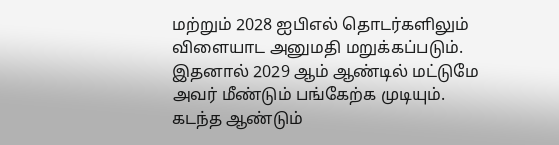மற்றும் 2028 ஐபிஎல் தொடர்களிலும் விளையாட அனுமதி மறுக்கப்படும். இதனால் 2029 ஆம் ஆண்டில் மட்டுமே அவர் மீண்டும் பங்கேற்க முடியும்.
கடந்த ஆண்டும்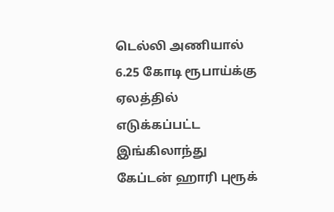டெல்லி அணியால் 6.25 கோடி ரூபாய்க்கு ஏலத்தில் எடுக்கப்பட்ட இங்கிலாந்து கேப்டன் ஹாரி புரூக்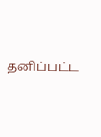தனிப்பட்ட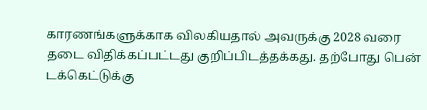காரணங்களுக்காக விலகியதால் அவருக்கு 2028 வரை தடை விதிக்கப்பட்டது குறிப்பிடத்தக்கது. தற்போது பென் டக்கெட்டுக்கு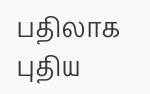பதிலாக புதிய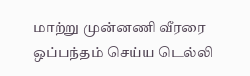மாற்று முன்னணி வீரரை ஒப்பந்தம் செய்ய டெல்லி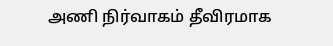அணி நிர்வாகம் தீவிரமாக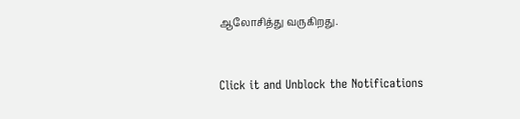ஆலோசித்து வருகிறது.


Click it and Unblock the Notifications